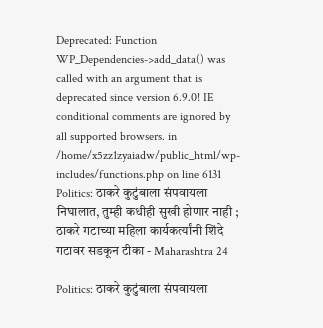Deprecated: Function WP_Dependencies->add_data() was called with an argument that is deprecated since version 6.9.0! IE conditional comments are ignored by all supported browsers. in /home/x5zz1zyaiadw/public_html/wp-includes/functions.php on line 6131
Politics: ठाकरे कुटुंबाला संपवायला निघालात, तुम्ही कधीही सुखी होणार नाही ; ठाकरे गटाच्या महिला कार्यकर्त्यांनी शिंदे गटावर सडकून टीका - Maharashtra 24

Politics: ठाकरे कुटुंबाला संपवायला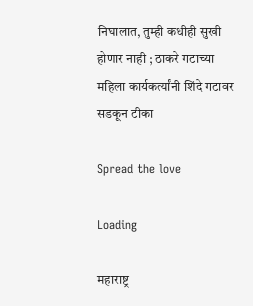निघालात, तुम्ही कधीही सुखी होणार नाही ; ठाकरे गटाच्या महिला कार्यकर्त्यांनी शिंदे गटावर सडकून टीका

Spread the love

Loading

महाराष्ट्र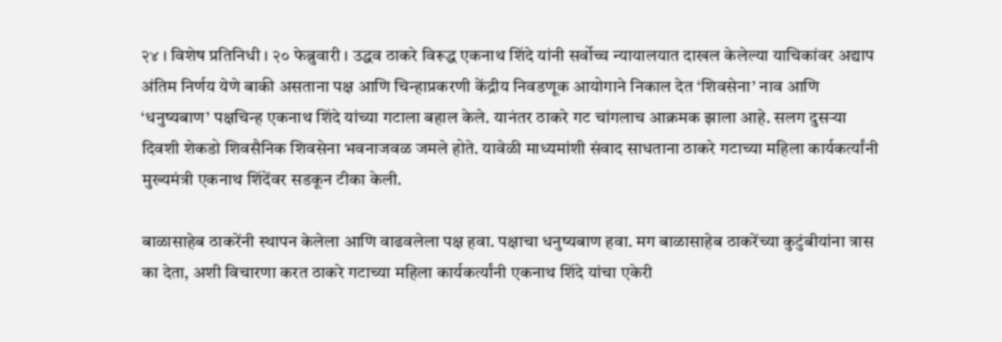२४ । विशेष प्रतिनिधी । २० फेब्रुवारी । उद्धव ठाकरे विरूद्ध एकनाथ शिंदे यांनी सर्वोच्च न्यायालयात दाखल केलेल्या याचिकांवर अद्याप अंतिम निर्णय येणे बाकी असताना पक्ष आणि चिन्हाप्रकरणी केंद्रीय निवडणूक आयोगाने निकाल देत ‘शिवसेना’ नाव आणि ‘धनुष्यबाण’ पक्षचिन्ह एकनाथ शिंदे यांच्या गटाला बहाल केले. यानंतर ठाकरे गट चांगलाच आक्रमक झाला आहे. सलग दुसऱ्या दिवशी शेकडो शिवसैनिक शिवसेना भवनाजवळ जमले होते. यावेळी माध्यमांशी संवाद साधताना ठाकरे गटाच्या महिला कार्यकर्त्यांनी मुख्यमंत्री एकनाथ शिंदेंवर सडकून टीका केली.

बाळासाहेब ठाकरेंनी स्थापन केलेला आणि वाढवलेला पक्ष हवा. पक्षाचा धनुष्यबाण हवा. मग बाळासाहेब ठाकरेंच्या कुटुंबीयांना त्रास का देता, अशी विचारणा करत ठाकरे गटाच्या महिला कार्यकर्त्यांनी एकनाथ शिंदे यांचा एकेरी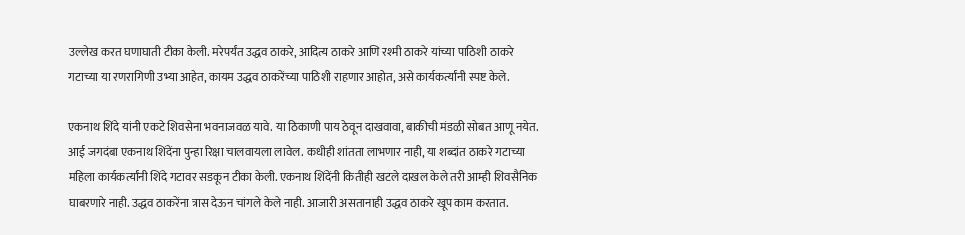उल्लेख करत घणाघाती टीका केली. मरेपर्यंत उद्धव ठाकरे, आदित्य ठाकरे आणि रश्मी ठाकरे यांच्या पाठिशी ठाकरे गटाच्या या रणरागिणी उभ्या आहेत, कायम उद्धव ठाकरेंच्या पाठिशी राहणार आहोत, असे कार्यकर्त्यांनी स्पष्ट केले.

एकनाथ शिंदे यांनी एकटे शिवसेना भवनाजवळ यावे. या ठिकाणी पाय ठेवून दाखवावा, बाकीची मंडळी सोबत आणू नयेत. आई जगदंबा एकनाथ शिंदेंना पुन्हा रिक्षा चालवायला लावेल. कधीही शांतता लाभणार नाही, या शब्दांत ठाकरे गटाच्या महिला कार्यकर्त्यांनी शिंदे गटावर सडकून टीका केली. एकनाथ शिंदेंनी कितीही खटले दाखल केले तरी आम्ही शिवसैनिक घाबरणारे नाही. उद्धव ठाकरेंना त्रास देऊन चांगले केले नाही. आजारी असतानाही उद्धव ठाकरे खूप काम करतात.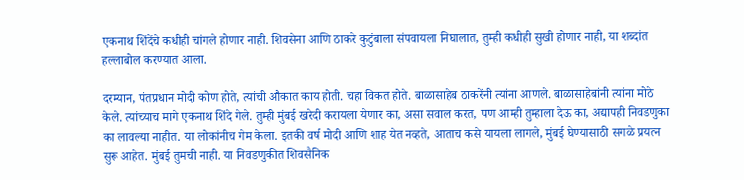एकनाथ शिंदेंचे कधीही चांगले होणार नाही. शिवसेना आणि ठाकरे कुटुंबाला संपवायला निघालात, तुम्ही कधीही सुखी होणार नाही, या शब्दांत हल्लाबोल करण्यात आला.

दरम्यान, पंतप्रधान मोदी कोण होते, त्यांची औकात काय होती. चहा विकत होते. बाळासाहेब ठाकरेंनी त्यांना आणले. बाळासाहेबांनी त्यांना मोठे केले. त्यांच्याच मागे एकनाथ शिंदे गेले. तुम्ही मुंबई खरेदी करायला येणार का, असा सवाल करत, पण आम्ही तुम्हाला देऊ का, अद्यापही निवडणुका का लावल्या नाहीत. या लोकांनीच गेम केला. इतकी वर्ष मोदी आणि शाह येत नव्हते, आताच कसे यायला लागले, मुंबई घेण्यासाठी सगळे प्रयत्न सुरू आहेत. मुंबई तुमची नाही. या निवडणुकीत शिवसैनिक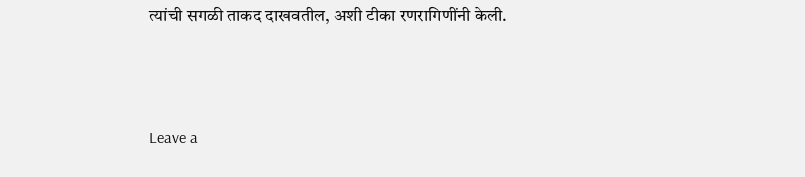त्यांची सगळी ताकद दाखवतील, अशी टीका रणरागिणींनी केली.



Leave a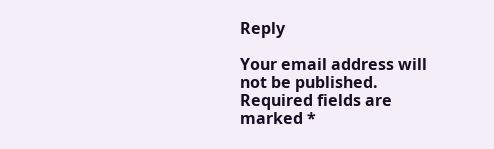Reply

Your email address will not be published. Required fields are marked *